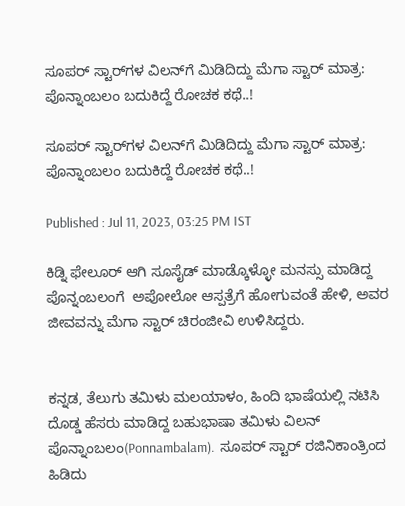ಸೂಪರ್ ಸ್ಟಾರ್‌ಗಳ ವಿಲನ್‌ಗೆ ಮಿಡಿದಿದ್ದು ಮೆಗಾ ಸ್ಟಾರ್‌ ಮಾತ್ರ: ಪೊನ್ನಾಂಬಲಂ ಬದುಕಿದ್ದೆ ರೋಚಕ ಕಥೆ..!

ಸೂಪರ್ ಸ್ಟಾರ್‌ಗಳ ವಿಲನ್‌ಗೆ ಮಿಡಿದಿದ್ದು ಮೆಗಾ ಸ್ಟಾರ್‌ ಮಾತ್ರ: ಪೊನ್ನಾಂಬಲಂ ಬದುಕಿದ್ದೆ ರೋಚಕ ಕಥೆ..!

Published : Jul 11, 2023, 03:25 PM IST

ಕಿಡ್ನಿ ಫೇಲೂರ್‌ ಆಗಿ ಸೂಸೈಡ್ ಮಾಡ್ಕೊಳ್ಳೋ ಮನಸ್ಸು ಮಾಡಿದ್ದ ಪೊನ್ನಂಬಲಂಗೆ  ಅಪೋಲೋ ಆಸ್ಪತ್ರೆಗೆ ಹೋಗುವಂತೆ ಹೇಳಿ, ಅವರ ಜೀವವನ್ನು ಮೆಗಾ ಸ್ಟಾರ್‌ ಚಿರಂಜೀವಿ ಉಳಿಸಿದ್ದರು.


ಕನ್ನಡ, ತೆಲುಗು ತಮಿಳು ಮಲಯಾಳಂ, ಹಿಂದಿ ಭಾಷೆಯಲ್ಲಿ ನಟಿಸಿ ದೊಡ್ಡ ಹೆಸರು ಮಾಡಿದ್ದ ಬಹುಭಾಷಾ ತಮಿಳು ವಿಲನ್ ಪೊನ್ನಾಂಬಲಂ(Ponnambalam).  ಸೂಪರ್ ಸ್ಟಾರ್ ರಜಿನಿಕಾಂತ್ರಿಂದ ಹಿಡಿದು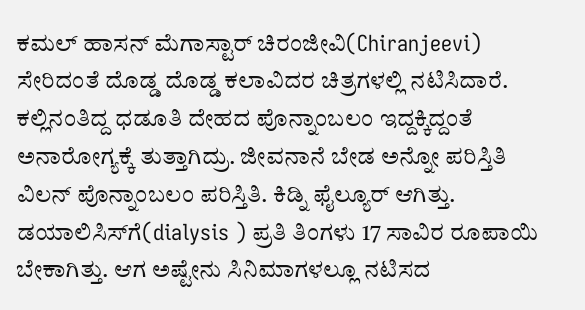ಕಮಲ್ ಹಾಸನ್ ಮೆಗಾಸ್ಟಾರ್ ಚಿರಂಜೀವಿ(Chiranjeevi) ಸೇರಿದಂತೆ ದೊಡ್ಡ ದೊಡ್ಡ ಕಲಾವಿದರ ಚಿತ್ರಗಳಲ್ಲಿ ನಟಿಸಿದಾರೆ. ಕಲ್ಲಿನಂತಿದ್ದ ಧಡೂತಿ ದೇಹದ ಪೊನ್ನಾಂಬಲಂ ಇದ್ದಕ್ಕಿದ್ದಂತೆ ಅನಾರೋಗ್ಯಕ್ಕೆ ತುತ್ತಾಗಿದ್ರು. ಜೀವನಾನೆ ಬೇಡ ಅನ್ನೋ ಪರಿಸ್ತಿತಿ  ವಿಲನ್ ಪೊನ್ನಾಂಬಲಂ ಪರಿಸ್ತಿತಿ. ಕಿಡ್ನಿ ಫೈಲ್ಯೂರ್ ಆಗಿತ್ತು. ಡಯಾಲಿಸಿಸ್‌ಗೆ(dialysis ) ಪ್ರತಿ ತಿಂಗಳು 17 ಸಾವಿರ ರೂಪಾಯಿ ಬೇಕಾಗಿತ್ತು. ಆಗ ಅಷ್ಟೇನು ಸಿನಿಮಾಗಳಲ್ಲೂ ನಟಿಸದ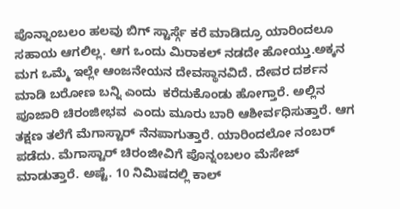ಪೊನ್ನಾಂಬಲಂ ಹಲವು ಬಿಗ್ ಸ್ಟಾರ್ಸ್ಗೆ ಕರೆ ಮಾಡಿದ್ರೂ ಯಾರಿಂದಲೂ ಸಹಾಯ ಆಗಲಿಲ್ಲ. ಆಗ ಒಂದು ಮಿರಾಕಲ್ ನಡದೇ ಹೋಯ್ತು.ಅಕ್ಕನ ಮಗ ಒಮ್ಮೆ ಇಲ್ಲೇ ಆಂಜನೇಯನ ದೇವಸ್ಥಾನವಿದೆ. ದೇವರ ದರ್ಶನ ಮಾಡಿ ಬರೋಣ ಬನ್ನಿ ಎಂದು  ಕರೆದುಕೊಂಡು ಹೋಗ್ತಾರೆ. ಅಲ್ಲಿನ ಪೂಜಾರಿ ಚಿರಂಜೀಭವ  ಎಂದು ಮೂರು ಬಾರಿ ಆಶೀರ್ವಧಿಸುತ್ತಾರೆ. ಆಗ ತಕ್ಷಣ ತಲೆಗೆ ಮೆಗಾಸ್ಟಾರ್ ನೆನಪಾಗುತ್ತಾರೆ. ಯಾರಿಂದಲೋ ನಂಬರ್ ಪಡೆದು. ಮೆಗಾಸ್ಟಾರ್ ಚಿರಂಜೀವಿಗೆ ಪೊನ್ನಂಬಲಂ ಮೆಸೇಜ್ ಮಾಡುತ್ತಾರೆ. ಅಷ್ಟೆ. 10 ನಿಮಿಷದಲ್ಲಿ ಕಾಲ್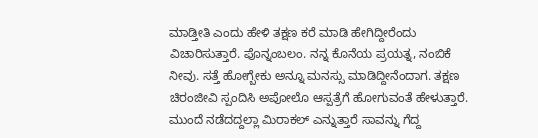ಮಾಡ್ತೀತಿ ಎಂದು ಹೇಳಿ ತಕ್ಷಣ ಕರೆ ಮಾಡಿ ಹೇಗಿದ್ದೀರೆಂದು ವಿಚಾರಿಸುತ್ತಾರೆ. ಪೊನ್ನಂಬಲಂ. ನನ್ನ ಕೊನೆಯ ಪ್ರಯತ್ನ, ನಂಬಿಕೆ  ನೀವು. ಸತ್ತೆ ಹೋಗ್ಬೇಕು ಅನ್ನೂ ಮನಸ್ಸು ಮಾಡಿದ್ದೀನೆಂದಾಗ. ತಕ್ಷಣ ಚಿರಂಜೀವಿ ಸ್ಪಂದಿಸಿ ಅಪೋಲೊ ಆಸ್ಪತ್ರೆಗೆ ಹೋಗುವಂತೆ ಹೇಳುತ್ತಾರೆ. ಮುಂದೆ ನಡೆದದ್ದಲ್ಲಾ ಮಿರಾಕಲ್ ಎನ್ನುತ್ತಾರೆ ಸಾವನ್ನು ಗೆದ್ದ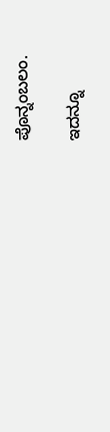ಪೊನ್ನಂಬಲಂ.

ಇದನ್ನೂ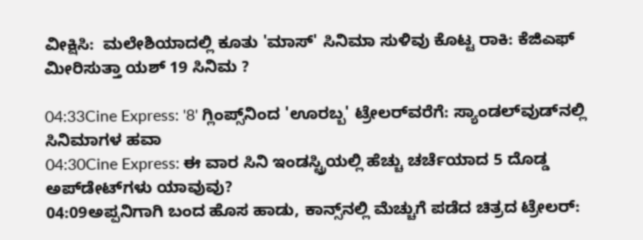ವೀಕ್ಷಿಸಿ:  ಮಲೇಶಿಯಾದಲ್ಲಿ ಕೂತು 'ಮಾಸ್' ಸಿನಿಮಾ ಸುಳಿವು ಕೊಟ್ಟ ರಾಕಿ: ಕೆಜಿಎಫ್ ಮೀರಿಸುತ್ತಾ ಯಶ್ 19 ಸಿನಿಮ ?

04:33Cine Express: '8' ಗ್ಲಿಂಪ್ಸ್‌ನಿಂದ 'ಊರಬ್ಬ' ಟ್ರೇಲರ್‌ವರೆಗೆ: ಸ್ಯಾಂಡಲ್‌ವುಡ್‌ನಲ್ಲಿ ಸಿನಿಮಾಗಳ ಹವಾ
04:30Cine Express: ಈ ವಾರ ಸಿನಿ ಇಂಡಸ್ಟ್ರಿಯಲ್ಲಿ ಹೆಚ್ಚು ಚರ್ಚೆಯಾದ 5 ದೊಡ್ಡ ಅಪ್‌ಡೇಟ್‌ಗಳು ಯಾವುವು?
04:09ಅಪ್ಪನಿಗಾಗಿ ಬಂದ ಹೊಸ ಹಾಡು, ಕಾನ್ಸ್‌ನಲ್ಲಿ ಮೆಚ್ಚುಗೆ ಪಡೆದ ಚಿತ್ರದ ಟ್ರೇಲರ್: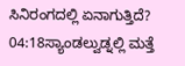ಸಿನಿರಂಗದಲ್ಲಿ ಏನಾಗುತ್ತಿದೆ?
04:18ಸ್ಯಾಂಡಲ್ವುಡ್ನಲ್ಲಿ ಮತ್ತೆ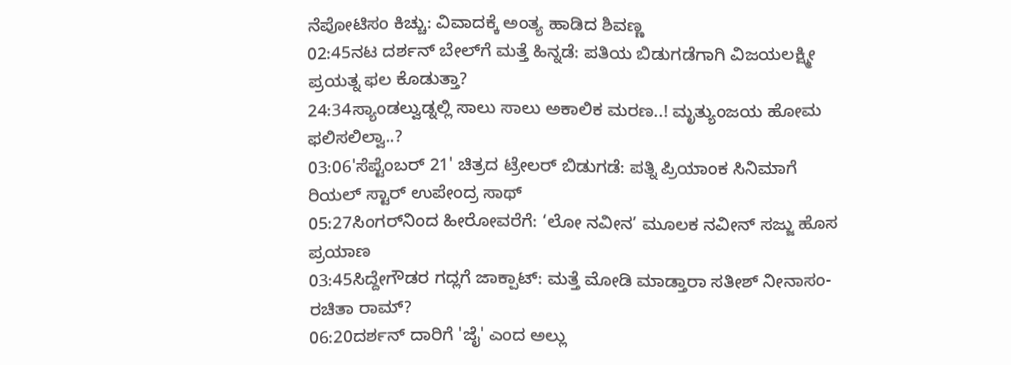ನೆಪೋಟಿಸಂ ಕಿಚ್ಚು: ವಿವಾದಕ್ಕೆ ಅಂತ್ಯ ಹಾಡಿದ ಶಿವಣ್ಣ
02:45ನಟ ದರ್ಶನ್ ಬೇಲ್‌ಗೆ ಮತ್ತೆ ಹಿನ್ನಡೆ: ಪತಿಯ ಬಿಡುಗಡೆಗಾಗಿ ವಿಜಯಲಕ್ಷ್ಮೀ ಪ್ರಯತ್ನ ಫಲ ಕೊಡುತ್ತಾ?
24:34ಸ್ಯಾಂಡಲ್ವುಡ್ನಲ್ಲಿ ಸಾಲು ಸಾಲು ಅಕಾಲಿಕ ಮರಣ..! ಮೃತ್ಯುಂಜಯ ಹೋಮ ಫಲಿಸಲಿಲ್ವಾ..?
03:06'ಸೆಪ್ಟೆಂಬರ್ 21' ಚಿತ್ರದ ಟ್ರೇಲರ್ ಬಿಡುಗಡೆ: ಪತ್ನಿ ಪ್ರಿಯಾಂಕ ಸಿನಿಮಾಗೆ ರಿಯಲ್ ಸ್ಟಾರ್ ಉಪೇಂದ್ರ ಸಾಥ್‌
05:27ಸಿಂಗರ್‌ನಿಂದ ಹೀರೋವರೆಗೆ: ‘ಲೋ ನವೀನ’ ಮೂಲಕ ನವೀನ್ ಸಜ್ಜು ಹೊಸ ಪ್ರಯಾಣ
03:45ಸಿದ್ದೇಗೌಡರ ಗದ್ಲಗೆ ಜಾಕ್ಪಾಟ್: ಮತ್ತೆ ಮೋಡಿ ಮಾಡ್ತಾರಾ ಸತೀಶ್ ನೀನಾಸಂ-ರಚಿತಾ ರಾಮ್?
06:20ದರ್ಶನ್‌ ದಾರಿಗೆ 'ಜೈ' ಎಂದ ಅಲ್ಲು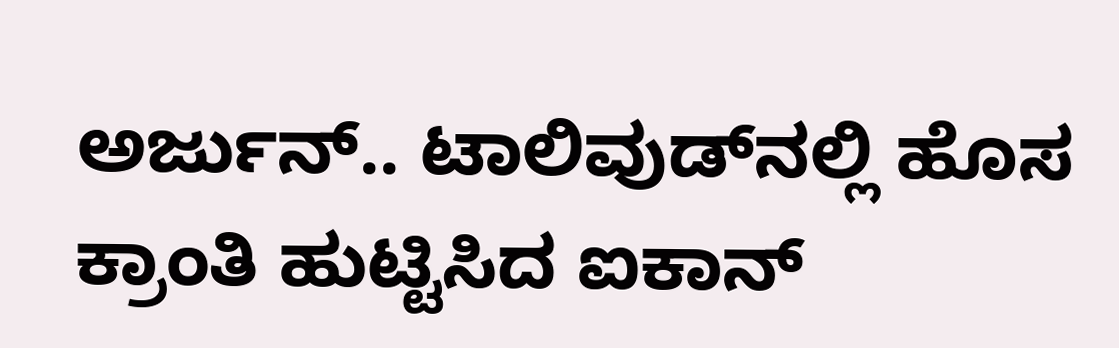ಅರ್ಜುನ್.. ಟಾಲಿವುಡ್‌ನಲ್ಲಿ ಹೊಸ ಕ್ರಾಂತಿ ಹುಟ್ಟಿಸಿದ ಐಕಾನ್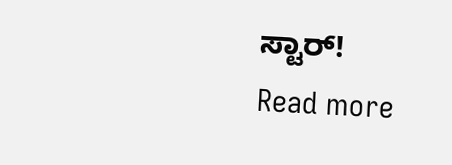ಸ್ಟಾರ್!
Read more